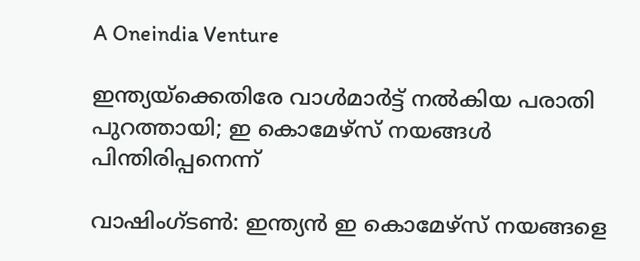A Oneindia Venture

ഇന്ത്യയ്‌ക്കെതിരേ വാള്‍മാര്‍ട്ട് നല്‍കിയ പരാതി പുറത്തായി; ഇ കൊമേഴ്‌സ് നയങ്ങള്‍ പിന്തിരിപ്പനെന്ന്

വാഷിംഗ്ടണ്‍: ഇന്ത്യന്‍ ഇ കൊമേഴ്‌സ് നയങ്ങളെ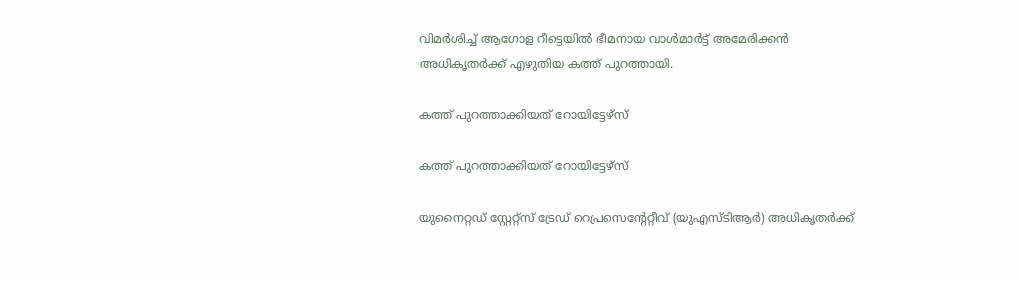വിമര്‍ശിച്ച് ആഗോള റീട്ടെയില്‍ ഭീമനായ വാള്‍മാര്‍ട്ട് അമേരിക്കന്‍ അധികൃതര്‍ക്ക് എഴുതിയ കത്ത് പുറത്തായി.

കത്ത് പുറത്താക്കിയത് റോയിട്ടേഴ്‌സ്

കത്ത് പുറത്താക്കിയത് റോയിട്ടേഴ്‌സ്

യുനൈറ്റഡ് സ്റ്റേറ്റ്‌സ് ട്രേഡ് റെപ്രസെന്റേറ്റീവ് (യുഎസ്ടിആര്‍) അധികൃതര്‍ക്ക്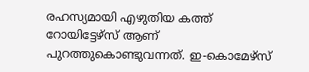രഹസ്യമായി എഴുതിയ കത്ത് റോയിട്ടേഴ്‌സ് ആണ് പുറത്തുകൊണ്ടുവന്നത്. ഇ-കൊമേഴ്‌സ്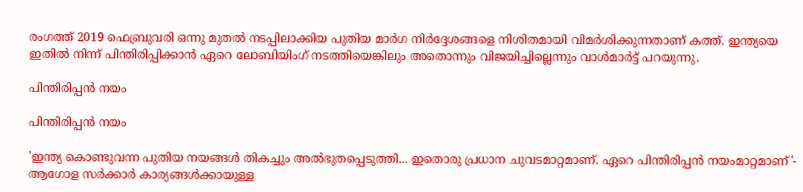രംഗത്ത് 2019 ഫെബ്രുവരി ഒന്നു മുതല്‍ നടപ്പിലാക്കിയ പുതിയ മാര്‍ഗ നിര്‍ദ്ദേശങ്ങളെ നിശിതമായി വിമര്‍ശിക്കുന്നതാണ് കത്ത്. ഇന്ത്യയെ ഇതില്‍ നിന്ന് പിന്തിരിപ്പിക്കാന്‍ ഏറെ ലോബിയിംഗ് നടത്തിയെങ്കിലും അതൊന്നും വിജയിച്ചില്ലെന്നും വാള്‍മാര്‍ട്ട് പറയുന്നു.

പിന്തിരിപ്പന്‍ നയം

പിന്തിരിപ്പന്‍ നയം

'ഇന്ത്യ കൊണ്ടുവന്ന പുതിയ നയങ്ങള്‍ തികച്ചും അല്‍ഭുതപ്പെടുത്തി... ഇതൊരു പ്രധാന ചുവടമാറ്റമാണ്. ഏറെ പിന്തിരിപ്പന്‍ നയംമാറ്റമാണ്'- ആഗോള സര്‍ക്കാര്‍ കാര്യങ്ങള്‍ക്കായുള്ള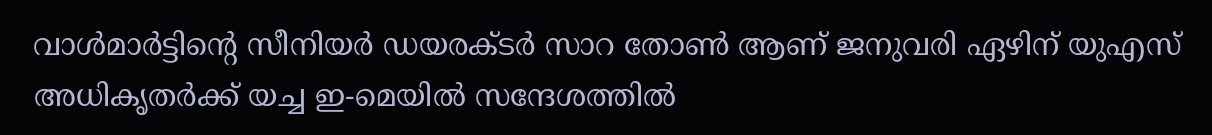വാള്‍മാര്‍ട്ടിന്റെ സീനിയര്‍ ഡയരക്ടര്‍ സാറ തോണ്‍ ആണ് ജനുവരി ഏഴിന് യുഎസ് അധികൃതര്‍ക്ക് യച്ച ഇ-മെയില്‍ സന്ദേശത്തില്‍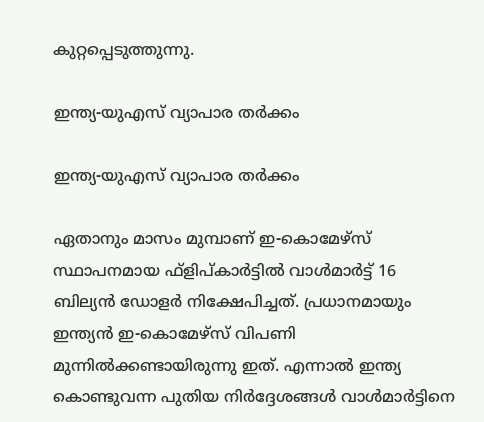കുറ്റപ്പെടുത്തുന്നു.

ഇന്ത്യ-യുഎസ് വ്യാപാര തര്‍ക്കം

ഇന്ത്യ-യുഎസ് വ്യാപാര തര്‍ക്കം

ഏതാനും മാസം മുമ്പാണ് ഇ-കൊമേഴ്‌സ് സ്ഥാപനമായ ഫ്‌ളിപ്കാര്‍ട്ടില്‍ വാള്‍മാര്‍ട്ട് 16 ബില്യന്‍ ഡോളര്‍ നിക്ഷേപിച്ചത്. പ്രധാനമായും ഇന്ത്യന്‍ ഇ-കൊമേഴ്‌സ് വിപണി മുന്നില്‍ക്കണ്ടായിരുന്നു ഇത്. എന്നാല്‍ ഇന്ത്യ കൊണ്ടുവന്ന പുതിയ നിര്‍ദ്ദേശങ്ങള്‍ വാള്‍മാര്‍ട്ടിനെ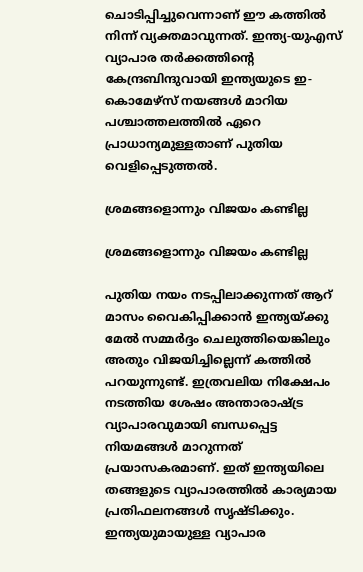ചൊടിപ്പിച്ചുവെന്നാണ് ഈ കത്തില്‍ നിന്ന് വ്യക്തമാവുന്നത്. ഇന്ത്യ-യുഎസ് വ്യാപാര തര്‍ക്കത്തിന്റെ കേന്ദ്രബിന്ദുവായി ഇന്ത്യയുടെ ഇ-കൊമേഴ്‌സ് നയങ്ങള്‍ മാറിയ പശ്ചാത്തലത്തില്‍ ഏറെ പ്രാധാന്യമുള്ളതാണ് പുതിയ വെളിപ്പെടുത്തല്‍.

ശ്രമങ്ങളൊന്നും വിജയം കണ്ടില്ല

ശ്രമങ്ങളൊന്നും വിജയം കണ്ടില്ല

പുതിയ നയം നടപ്പിലാക്കുന്നത് ആറ് മാസം വൈകിപ്പിക്കാന്‍ ഇന്ത്യയ്ക്കു മേല്‍ സമ്മര്‍ദ്ദം ചെലുത്തിയെങ്കിലും അതും വിജയിച്ചില്ലെന്ന് കത്തില്‍ പറയുന്നുണ്ട്. ഇത്രവലിയ നിക്ഷേപം നടത്തിയ ശേഷം അന്താരാഷ്ട്ര വ്യാപാരവുമായി ബന്ധപ്പെട്ട നിയമങ്ങള്‍ മാറുന്നത് പ്രയാസകരമാണ്. ഇത് ഇന്ത്യയിലെ തങ്ങളുടെ വ്യാപാരത്തില്‍ കാര്യമായ പ്രതിഫലനങ്ങള്‍ സൃഷ്ടിക്കും. ഇന്ത്യയുമായുള്ള വ്യാപാര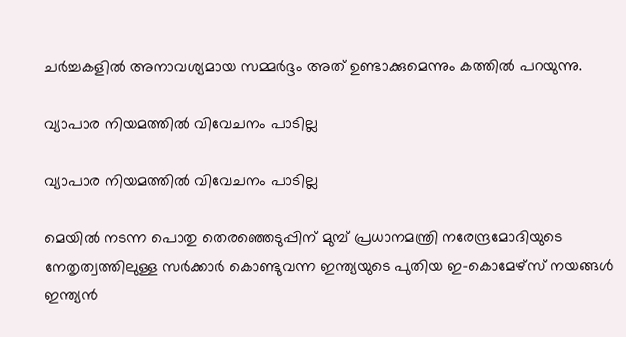ചര്‍ച്ചകളില്‍ അനാവശ്യമായ സമ്മര്‍ദ്ദം അത് ഉണ്ടാക്കുമെന്നും കത്തില്‍ പറയുന്നു.

വ്യാപാര നിയമത്തില്‍ വിവേചനം പാടില്ല

വ്യാപാര നിയമത്തില്‍ വിവേചനം പാടില്ല

മെയില്‍ നടന്ന പൊതു തെരഞ്ഞെടുപ്പിന് മുമ്പ് പ്രധാനമന്ത്രി നരേന്ദ്രമോദിയുടെ നേതൃത്വത്തിലുള്ള സര്‍ക്കാര്‍ കൊണ്ടുവന്ന ഇന്ത്യയുടെ പുതിയ ഇ-കൊമേഴ്‌സ് നയങ്ങള്‍ ഇന്ത്യന്‍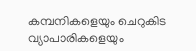കമ്പനികളെയും ചെറുകിട വ്യാപാരികളെയും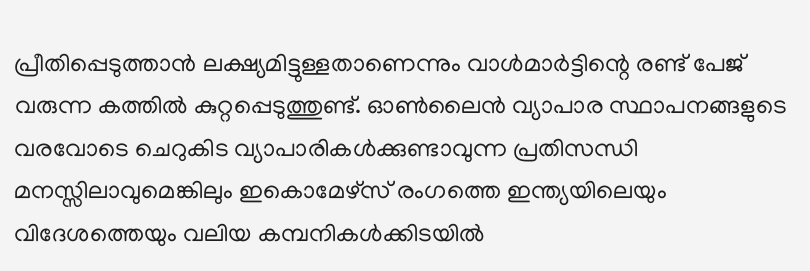പ്രീതിപ്പെടുത്താന്‍ ലക്ഷ്യമിട്ടുള്ളതാണെന്നും വാള്‍മാര്‍ട്ടിന്റെ രണ്ട് പേജ് വരുന്ന കത്തില്‍ കുറ്റപ്പെടുത്തുണ്ട്. ഓണ്‍ലൈന്‍ വ്യാപാര സ്ഥാപനങ്ങളുടെ വരവോടെ ചെറുകിട വ്യാപാരികള്‍ക്കുണ്ടാവുന്ന പ്രതിസന്ധി മനസ്സിലാവുമെങ്കിലും ഇകൊമേഴ്‌സ് രംഗത്തെ ഇന്ത്യയിലെയും വിദേശത്തെയും വലിയ കമ്പനികള്‍ക്കിടയില്‍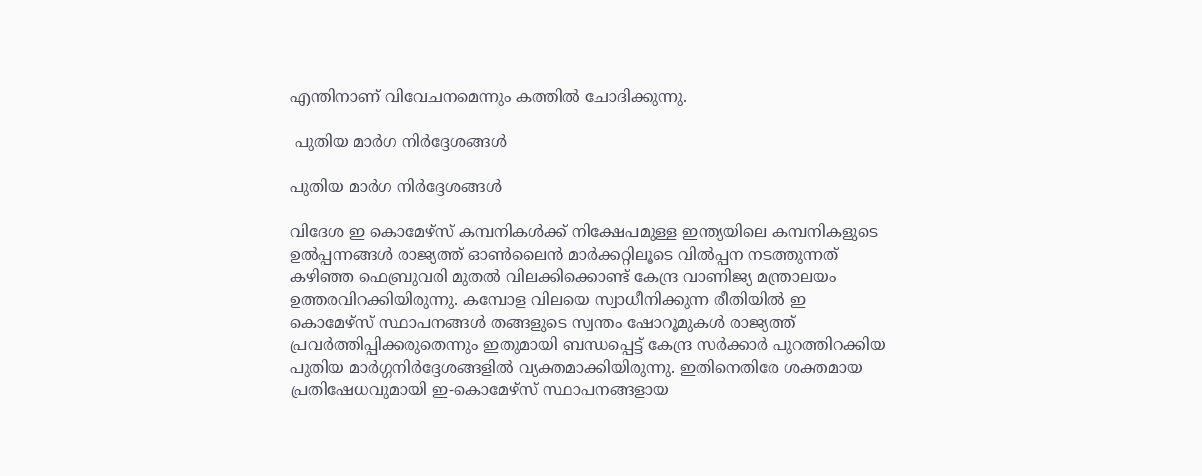എന്തിനാണ് വിവേചനമെന്നും കത്തില്‍ ചോദിക്കുന്നു.

 പുതിയ മാര്‍ഗ നിര്‍ദ്ദേശങ്ങള്‍

പുതിയ മാര്‍ഗ നിര്‍ദ്ദേശങ്ങള്‍

വിദേശ ഇ കൊമേഴ്‌സ് കമ്പനികള്‍ക്ക് നിക്ഷേപമുള്ള ഇന്ത്യയിലെ കമ്പനികളുടെ ഉല്‍പ്പന്നങ്ങള്‍ രാജ്യത്ത് ഓണ്‍ലൈന്‍ മാര്‍ക്കറ്റിലൂടെ വില്‍പ്പന നടത്തുന്നത് കഴിഞ്ഞ ഫെബ്രുവരി മുതല്‍ വിലക്കിക്കൊണ്ട് കേന്ദ്ര വാണിജ്യ മന്ത്രാലയം ഉത്തരവിറക്കിയിരുന്നു. കമ്പോള വിലയെ സ്വാധീനിക്കുന്ന രീതിയില്‍ ഇ കൊമേഴ്‌സ് സ്ഥാപനങ്ങള്‍ തങ്ങളുടെ സ്വന്തം ഷോറൂമുകള്‍ രാജ്യത്ത് പ്രവര്‍ത്തിപ്പിക്കരുതെന്നും ഇതുമായി ബന്ധപ്പെട്ട് കേന്ദ്ര സര്‍ക്കാര്‍ പുറത്തിറക്കിയ പുതിയ മാര്‍ഗ്ഗനിര്‍ദ്ദേശങ്ങളില്‍ വ്യക്തമാക്കിയിരുന്നു. ഇതിനെതിരേ ശക്തമായ പ്രതിഷേധവുമായി ഇ-കൊമേഴ്‌സ് സ്ഥാപനങ്ങളായ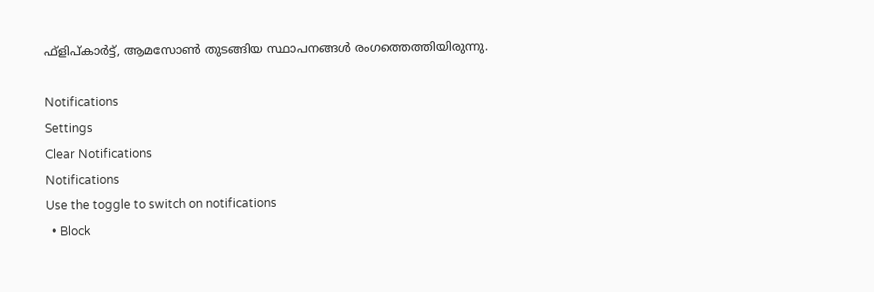ഫ്‌ളിപ്കാര്‍ട്ട്, ആമസോണ്‍ തുടങ്ങിയ സ്ഥാപനങ്ങള്‍ രംഗത്തെത്തിയിരുന്നു.

Notifications
Settings
Clear Notifications
Notifications
Use the toggle to switch on notifications
  • Block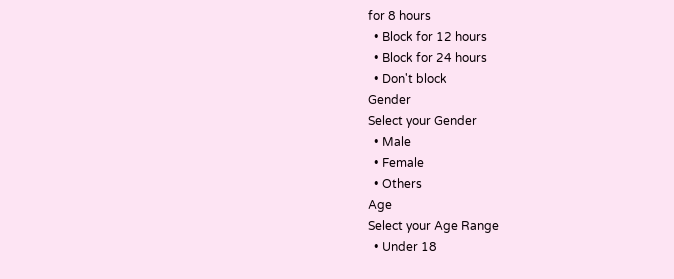for 8 hours
  • Block for 12 hours
  • Block for 24 hours
  • Don't block
Gender
Select your Gender
  • Male
  • Female
  • Others
Age
Select your Age Range
  • Under 18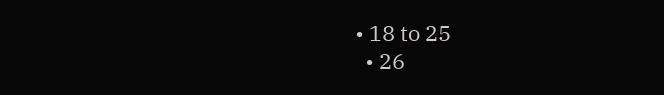• 18 to 25
  • 26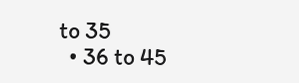to 35
  • 36 to 45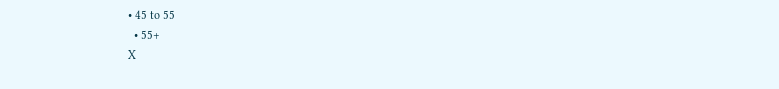• 45 to 55
  • 55+
X